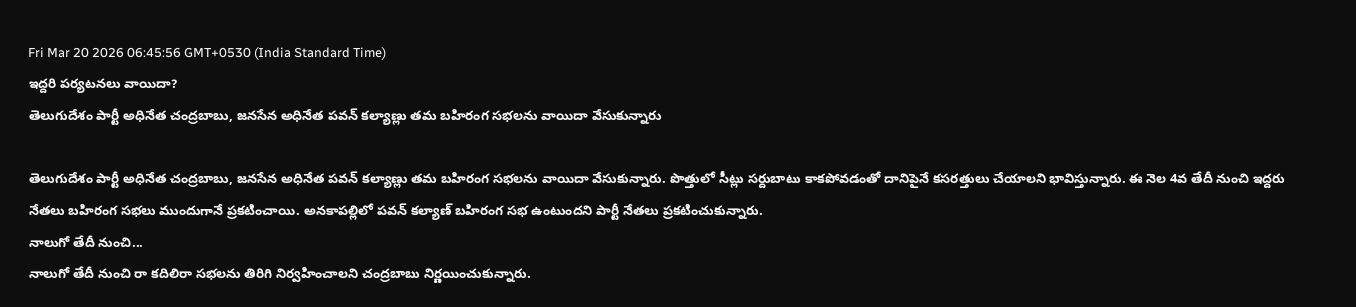Fri Mar 20 2026 06:45:56 GMT+0530 (India Standard Time)
ఇద్దరి పర్యటనలు వాయిదా?
తెలుగుదేశం పార్టీ అధినేత చంద్రబాబు, జనసేన అధినేత పవన్ కల్యాణ్లు తమ బహిరంగ సభలను వాయిదా వేసుకున్నారు

తెలుగుదేశం పార్టీ అధినేత చంద్రబాబు, జనసేన అధినేత పవన్ కల్యాణ్లు తమ బహిరంగ సభలను వాయిదా వేసుకున్నారు. పొత్తులో సీట్లు సర్దుబాటు కాకపోవడంతో దానిపైనే కసరత్తులు చేయాలని భావిస్తున్నారు. ఈ నెల 4వ తేదీ నుంచి ఇద్దరు నేతలు బహిరంగ సభలు ముందుగానే ప్రకటించాయి. అనకాపల్లిలో పవన్ కల్యాణ్ బహిరంగ సభ ఉంటుందని పార్టీ నేతలు ప్రకటించుకున్నారు.
నాలుగో తేదీ నుంచి...
నాలుగో తేదీ నుంచి రా కదిలిరా సభలను తిరిగి నిర్వహించాలని చంద్రబాబు నిర్ణయించుకున్నారు.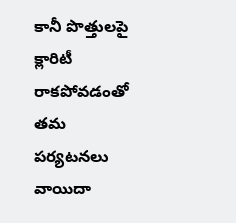కానీ పొత్తులపై క్లారిటీ రాకపోవడంతో తమ పర్యటనలు వాయిదా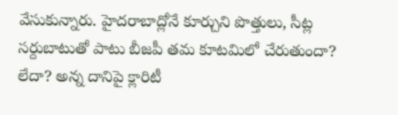వేసుకున్నారు. హైదరాబాద్లోనే కూర్చుని పొత్తులు, సీట్ల సర్దుబాటుతో పాటు బీజపీ తమ కూటమిలో చేరుతుందా? లేదా? అన్న దానిపై క్లారిటీ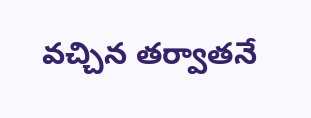వచ్చిన తర్వాతనే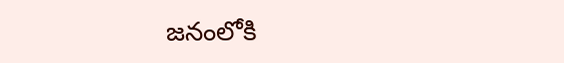జనంలోకి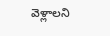వెళ్లాలని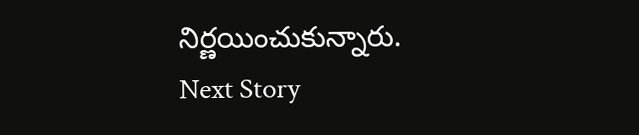నిర్ణయించుకున్నారు.
Next Story